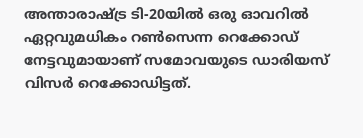അന്താരാഷ്ട്ര ടി-20യില്‍ ഒരു ഓവറില്‍ ഏറ്റവുമധികം റണ്‍സെന്ന റെക്കോഡ് നേട്ടവുമായാണ് സമോവയുടെ ഡാരിയസ് വിസര്‍ റെക്കോഡിട്ടത്.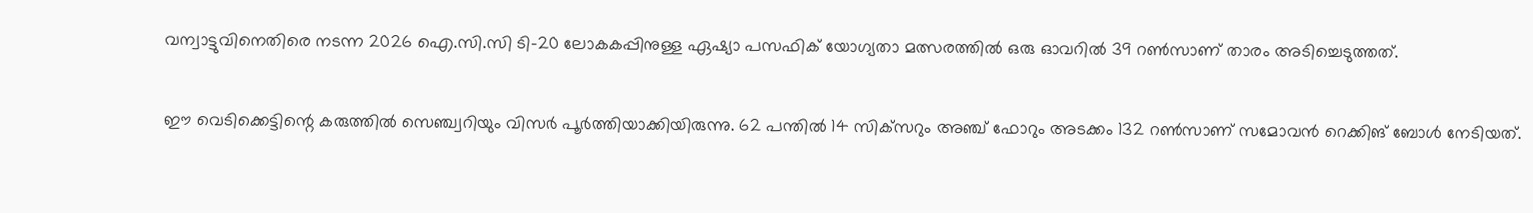വന്വാട്ടുവിനെതിരെ നടന്ന 2026 ഐ.സി.സി ടി-20 ലോകകപ്പിനുള്ള ഏഷ്യാ പസഫിക് യോഗ്യതാ മത്സരത്തില്‍ ഒരു ഓവറില്‍ 39 റണ്‍സാണ് താരം അടിച്ചെടുത്തത്.

ഈ വെടിക്കെട്ടിന്റെ കരുത്തില്‍ സെഞ്ച്വറിയും വിസര്‍ പൂര്‍ത്തിയാക്കിയിരുന്നു. 62 പന്തില്‍ 14 സിക്‌സറും അഞ്ച് ഫോറും അടക്കം 132 റണ്‍സാണ് സമോവന്‍ റെക്കിങ് ബോള്‍ നേടിയത്.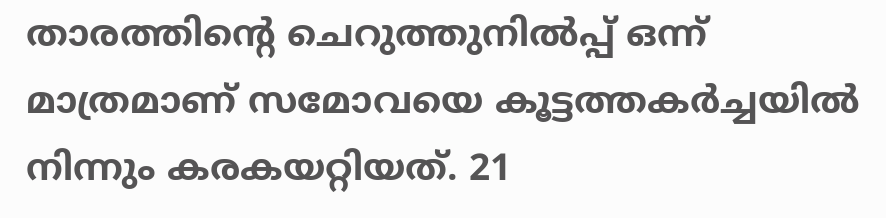താരത്തിന്റെ ചെറുത്തുനില്‍പ്പ് ഒന്ന് മാത്രമാണ് സമോവയെ കൂട്ടത്തകര്‍ച്ചയില്‍ നിന്നും കരകയറ്റിയത്. 21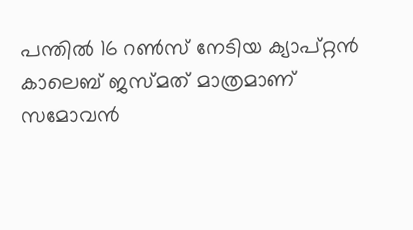പന്തില്‍ 16 റണ്‍സ് നേടിയ ക്യാപ്റ്റന്‍ കാലെബ് ജസ്മത് മാത്രമാണ് സമോവന്‍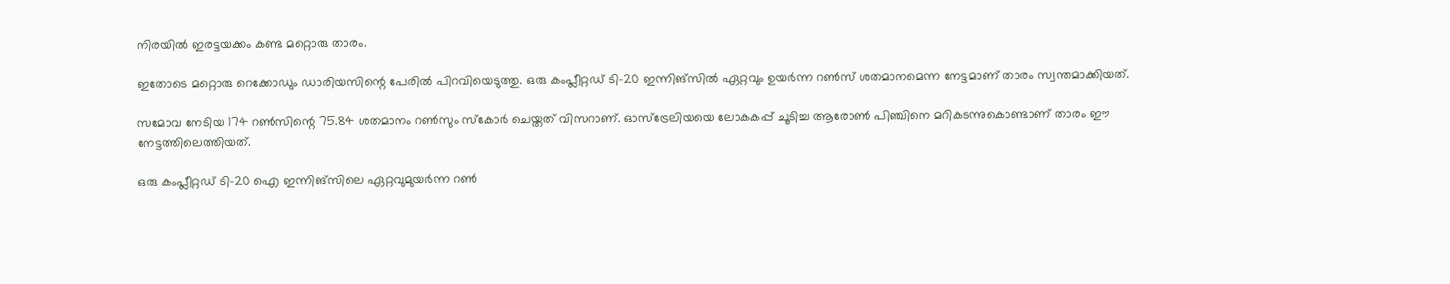നിരയില്‍ ഇരട്ടയക്കം കണ്ട മറ്റൊരു താരം.

ഇതോടെ മറ്റൊരു റെക്കോഡും ഡാരിയസിന്റെ പേരില്‍ പിറവിയെടുത്തു. ഒരു കംപ്ലീറ്റഡ് ടി-20 ഇന്നിങ്‌സില്‍ ഏറ്റവും ഉയര്‍ന്ന റണ്‍സ് ശതമാനമെന്ന നേട്ടമാണ് താരം സ്വന്തമാക്കിയത്.

സമോവ നേടിയ 174 റണ്‍സിന്റെ 75.84 ശതമാനം റണ്‍സും സ്‌കോര്‍ ചെയ്തത് വിസറാണ്. ഓസ്‌ട്രേലിയയെ ലോകകപ്പ് ചൂടിച്ച ആരോണ്‍ പിഞ്ചിനെ മറികടന്നുകൊണ്ടാണ് താരം ഈ നേട്ടത്തിലെത്തിയത്.

ഒരു കംപ്ലീറ്റഡ് ടി-20 ഐ ഇന്നിങ്‌സിലെ ഏറ്റവുമുയര്‍ന്ന റണ്‍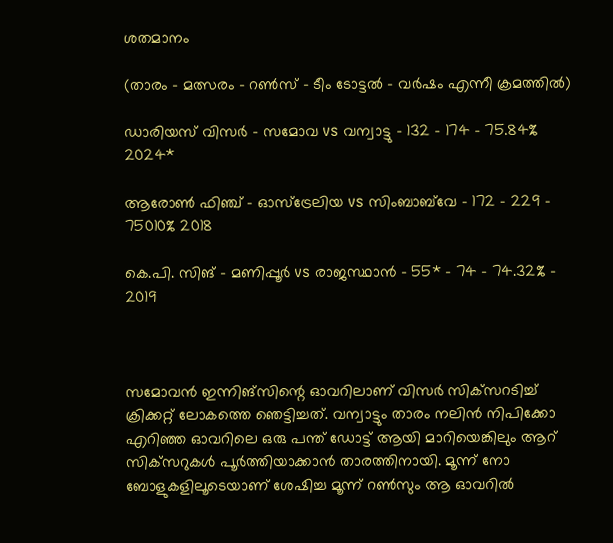ശതമാനം

(താരം – മത്സരം – റണ്‍സ് – ടീം ടോട്ടല്‍ – വര്‍ഷം എന്നീ ക്രമത്തില്‍)

ഡാരിയസ് വിസര്‍ – സമോവ vs വന്വാട്ടു – 132 – 174 – 75.84% 2024*

ആരോണ്‍ ഫിഞ്ച് – ഓസ്‌ട്രേലിയ vs സിംബാബ്‌വേ – 172 – 229 – 75010% 2018

കെ.പി. സിങ് – മണിപ്പൂര്‍ vs രാജസ്ഥാന്‍ – 55* – 74 – 74.32% – 2019



സമോവന്‍ ഇന്നിങ്‌സിന്റെ ഓവറിലാണ് വിസര്‍ സിക്‌സറടിച്ച് ക്രിക്കറ്റ് ലോകത്തെ ഞെട്ടിച്ചത്. വന്വാട്ടും താരം നലിന്‍ നിപിക്കോ എറിഞ്ഞ ഓവറിലെ ഒരു പന്ത് ഡോട്ട് ആയി മാറിയെങ്കിലും ആറ് സിക്‌സറുകള്‍ പൂര്‍ത്തിയാക്കാന്‍ താരത്തിനായി. മൂന്ന് നോ ബോളുകളിലൂടെയാണ് ശേഷിച്ച മൂന്ന് റണ്‍സും ആ ഓവറില്‍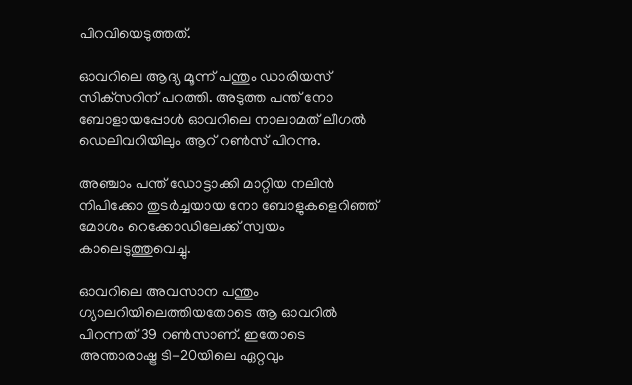പിറവിയെടുത്തത്.

ഓവറിലെ ആദ്യ മൂന്ന് പന്തും ഡാരിയസ് സിക്‌സറിന് പറത്തി. അടുത്ത പന്ത് നോ ബോളായപ്പോള്‍ ഓവറിലെ നാലാമത് ലീഗല്‍ ഡെലിവറിയിലും ആറ് റണ്‍സ് പിറന്നു.

അഞ്ചാം പന്ത് ഡോട്ടാക്കി മാറ്റിയ നലിന്‍ നിപിക്കോ തുടര്‍ച്ചയായ നോ ബോളുകളെറിഞ്ഞ് മോശം റെക്കോഡിലേക്ക് സ്വയം കാലെടുത്തുവെച്ചു.

ഓവറിലെ അവസാന പന്തും ഗ്യാലറിയിലെത്തിയതോടെ ആ ഓവറില്‍ പിറന്നത് 39 റണ്‍സാണ്. ഇതോടെ അന്താരാഷ്ട്ര ടി-20യിലെ ഏറ്റവും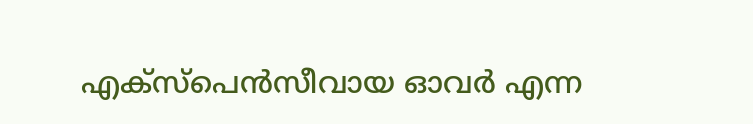എക്‌സ്‌പെന്‍സീവായ ഓവര്‍ എന്ന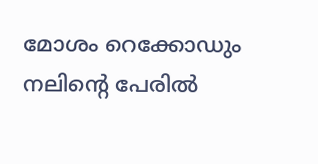മോശം റെക്കോഡും നലിന്റെ പേരില്‍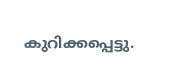കുറിക്കപ്പെട്ടു.